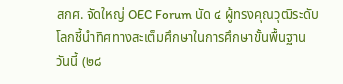สกศ. จัดใหญ่ OEC Forum นัด ๔ ผู้ทรงคุณวุฒิระดับโลกชี้นำทิศทางสะเต็มศึกษาในการศึกษาขั้นพื้นฐาน
วันนี้ (๒๘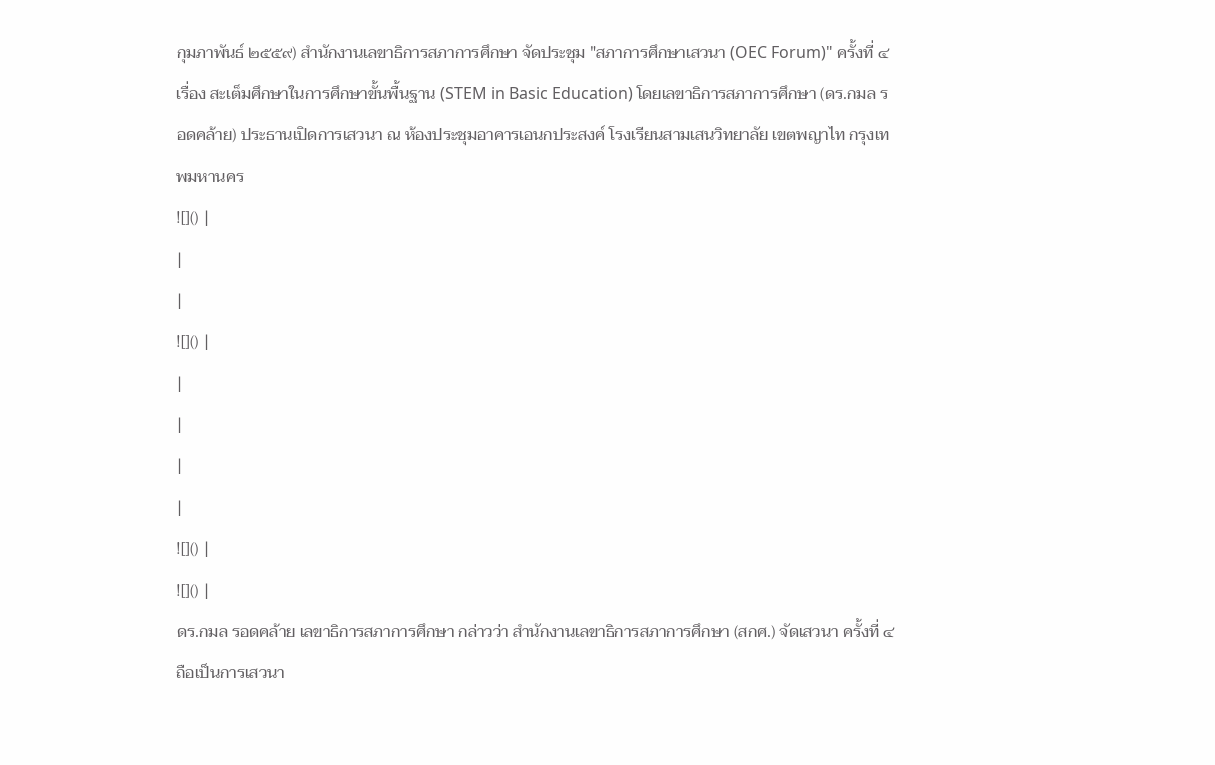กุมภาพันธ์ ๒๕๕๙) สำนักงานเลขาธิการสภาการศึกษา จัดประชุม "สภาการศึกษาเสวนา (OEC Forum)" ครั้งที่ ๔ เรื่อง สะเต็มศึกษาในการศึกษาขั้นพื้นฐาน (STEM in Basic Education) โดยเลขาธิการสภาการศึกษา (ดร.กมล รอดคล้าย) ประธานเปิดการเสวนา ณ ห้องประชุมอาคารเอนกประสงค์ โรงเรียนสามเสนวิทยาลัย เขตพญาไท กรุงเทพมหานคร
![]() |
|
|
![]() |
|
|
|
|
![]() |
![]() |
ดร.กมล รอดคล้าย เลขาธิการสภาการศึกษา กล่าวว่า สำนักงานเลขาธิการสภาการศึกษา (สกศ.) จัดเสวนา ครั้งที่ ๔ ถือเป็นการเสวนา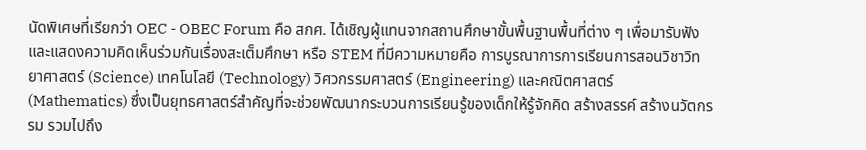นัดพิเศษที่เรียกว่า OEC - OBEC Forum คือ สกศ. ได้เชิญผู้แทนจากสถานศึกษาขั้นพื้นฐานพื้นที่ต่าง ๆ เพื่อมารับฟังและแสดงความคิดเห็นร่วมกันเรื่องสะเต็มศึกษา หรือ STEM ที่มีความหมายคือ การบูรณาการการเรียนการสอนวิชาวิทยาศาสตร์ (Science) เทคโนโลยี (Technology) วิศวกรรมศาสตร์ (Engineering) และคณิตศาสตร์ (Mathematics) ซึ่งเป็นยุทธศาสตร์สำคัญที่จะช่วยพัฒนากระบวนการเรียนรู้ของเด็กให้รู้จักคิด สร้างสรรค์ สร้างนวัตกรรม รวมไปถึง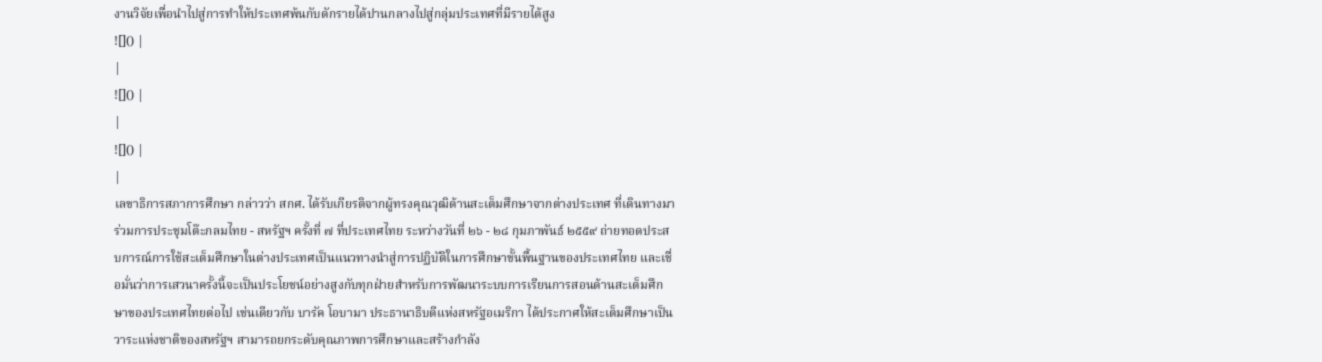งานวิจัยเพื่อนำไปสู่การทำให้ประเทศพ้นกับดักรายได้ปานกลางไปสู่กลุ่มประเทศที่มีรายได้สูง
![]() |
|
![]() |
|
![]() |
|
เลขาธิการสภาการศึกษา กล่าวว่า สกศ. ได้รับเกียรติจากผู้ทรงคุณวุฒิด้านสะเต็มศึกษาจากต่างประเทศ ที่เดินทางมาร่วมการประชุมโต๊ะกลมไทย - สหรัฐฯ ครั้งที่ ๗ ที่ประเทศไทย ระหว่างวันที่ ๒๖ - ๒๘ กุมภาพันธ์ ๒๕๕๙ ถ่ายทอดประสบการณ์การใช้สะเต็มศึกษาในต่างประเทศเป็นแนวทางนำสู่การปฏิบัติในการศึกษาขั้นพื้นฐานของประเทศไทย และเชื่อมั่นว่าการเสวนาครั้งนี้จะเป็นประโยชน์อย่างสูงกับทุกฝ่ายสำหรับการพัฒนาระบบการเรียนการสอนด้านสะเต็มศึกษาของประเทศไทยต่อไป เช่นเดียวกับ บารัค โอบามา ประธานาธิบดีแห่งสหรัฐอเมริกา ได้ประกาศให้สะเต็มศึกษาเป็นวาระแห่งชาติของสหรัฐฯ สามารถยกระดับคุณภาพการศึกษาและสร้างกำลัง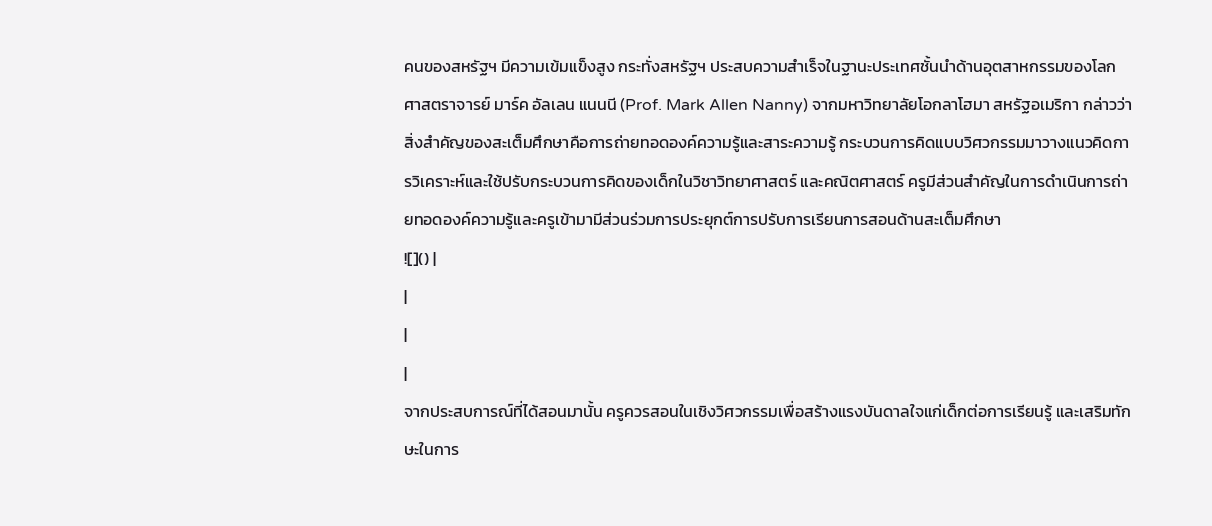คนของสหรัฐฯ มีความเข้มแข็งสูง กระทั่งสหรัฐฯ ประสบความสำเร็จในฐานะประเทศชั้นนำด้านอุตสาหกรรมของโลก
ศาสตราจารย์ มาร์ค อัลเลน แนนนี (Prof. Mark Allen Nanny) จากมหาวิทยาลัยโอกลาโฮมา สหรัฐอเมริกา กล่าวว่า สิ่งสำคัญของสะเต็มศึกษาคือการถ่ายทอดองค์ความรู้และสาระความรู้ กระบวนการคิดแบบวิศวกรรมมาวางแนวคิดการวิเคราะห์และใช้ปรับกระบวนการคิดของเด็กในวิชาวิทยาศาสตร์ และคณิตศาสตร์ ครูมีส่วนสำคัญในการดำเนินการถ่ายทอดองค์ความรู้และครูเข้ามามีส่วนร่วมการประยุกต์การปรับการเรียนการสอนด้านสะเต็มศึกษา
![]() |
|
|
|
จากประสบการณ์ที่ได้สอนมานั้น ครูควรสอนในเชิงวิศวกรรมเพื่อสร้างแรงบันดาลใจแก่เด็กต่อการเรียนรู้ และเสริมทักษะในการ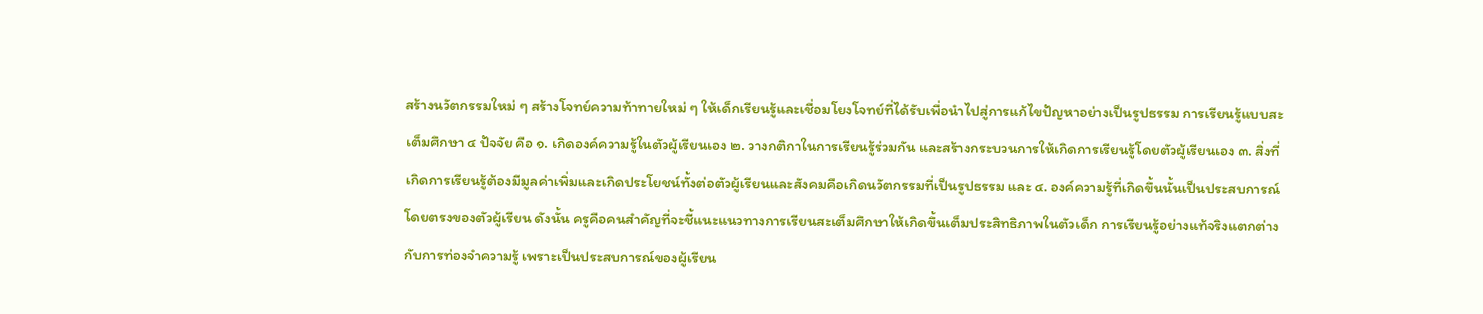สร้างนวัตกรรมใหม่ ๆ สร้างโจทย์ความท้าทายใหม่ ๆ ให้เด็กเรียนรู้และเชื่อมโยงโจทย์ที่ได้รับเพื่อนำไปสู่การแก้ไขปัญหาอย่างเป็นรูปธรรม การเรียนรู้แบบสะเต็มศึกษา ๔ ปัจจัย คือ ๑. เกิดองค์ความรู้ในตัวผู้เรียนเอง ๒. วางกติกาในการเรียนรู้ร่วมกัน และสร้างกระบวนการให้เกิดการเรียนรู้โดยตัวผู้เรียนเอง ๓. สิ่งที่เกิดการเรียนรู้ต้องมีมูลค่าเพิ่มและเกิดประโยชน์ทั้งต่อตัวผู้เรียนและสังคมคือเกิดนวัตกรรมที่เป็นรูปธรรม และ ๔. องค์ความรู้ที่เกิดขึ้นนั้นเป็นประสบการณ์โดยตรงของตัวผู้เรียน ดังนั้น ครูคือคนสำคัญที่จะชี้แนะแนวทางการเรียนสะเต็มศึกษาให้เกิดขึ้นเต็มประสิทธิภาพในตัวเด็ก การเรียนรู้อย่างแท้จริงแตกต่างกับการท่องจำความรู้ เพราะเป็นประสบการณ์ของผู้เรียน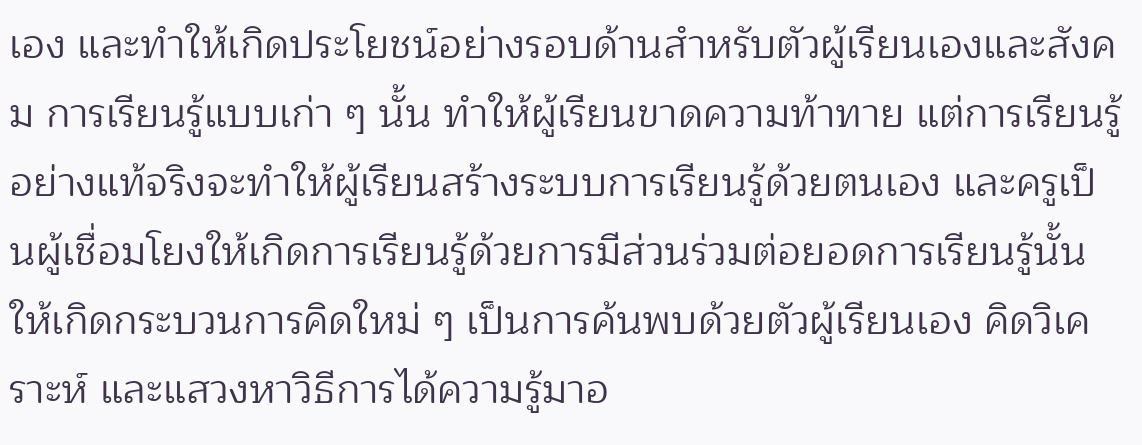เอง และทำให้เกิดประโยชน์อย่างรอบด้านสำหรับตัวผู้เรียนเองและสังคม การเรียนรู้แบบเก่า ๆ นั้น ทำให้ผู้เรียนขาดความท้าทาย แต่การเรียนรู้อย่างแท้จริงจะทำให้ผู้เรียนสร้างระบบการเรียนรู้ด้วยตนเอง และครูเป็นผู้เชื่อมโยงให้เกิดการเรียนรู้ด้วยการมีส่วนร่วมต่อยอดการเรียนรู้นั้นให้เกิดกระบวนการคิดใหม่ ๆ เป็นการค้นพบด้วยตัวผู้เรียนเอง คิดวิเคราะห์ และแสวงหาวิธีการได้ความรู้มาอ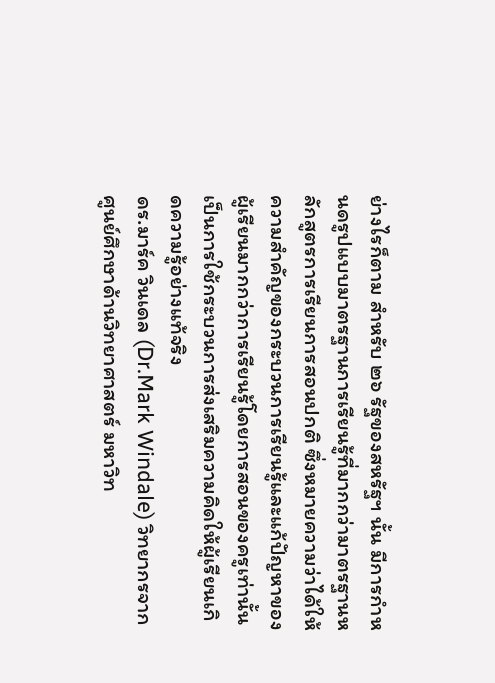ย่างไรก็ตาม สำหรับ ๒๖ รัฐของสหรัฐฯ นั้น มีการกำหนดรูปแบบมาตรฐานการเรียนรู้ที่มากกว่ามาตรฐานหลักสูตรการเรียนการสอนปกติ ซึ่งหมายความว่าได้ให้ความสำคัญของกระบวนการเรียนรู้และแก้ปัญหาของผู้เรียนมากกว่าการเรียนรู้โดยการสอนของครูเท่านั้น เป็นการใช้กระบวนการส่งเสริมความคิดให้ผู้เรียนเกิดความรู้อย่างแท้จริง
ดร.มาร์ค วินเดล (Dr.Mark Windale) วิทยากรจากศูนย์ศึกษาด้านวิทยาศาสตร์ มหาวิท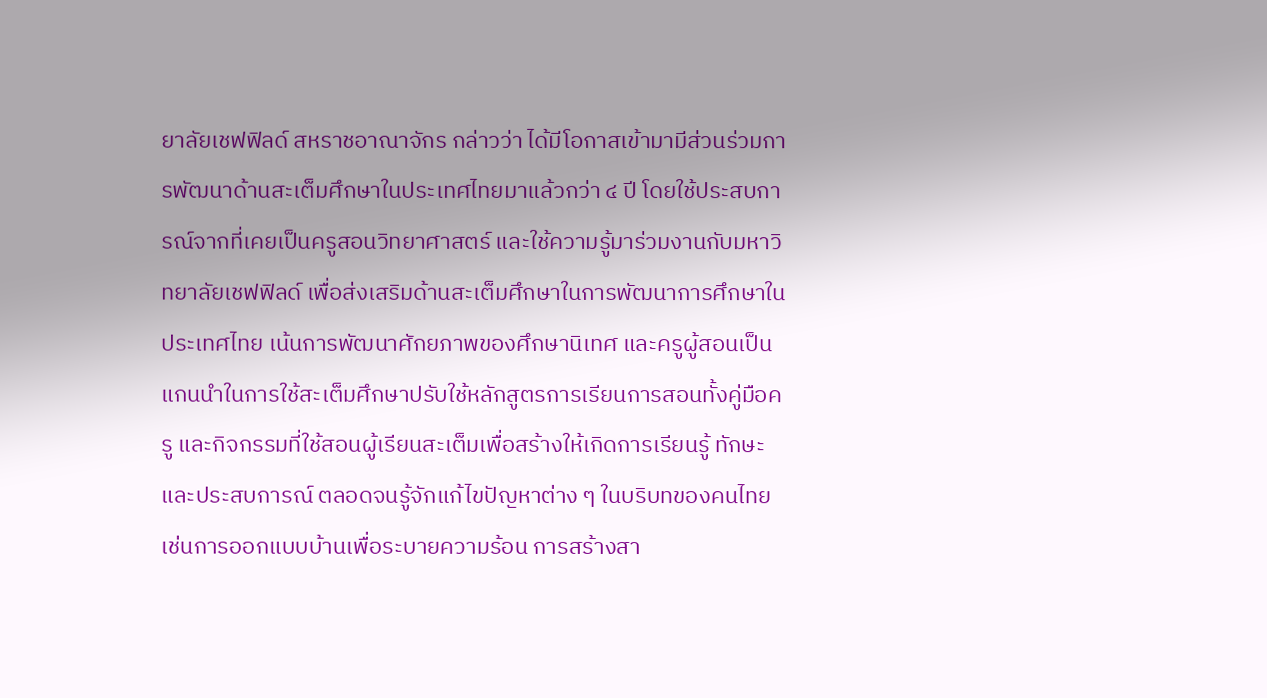ยาลัยเชฟฟิลด์ สหราชอาณาจักร กล่าวว่า ได้มีโอกาสเข้ามามีส่วนร่วมการพัฒนาด้านสะเต็มศึกษาในประเทศไทยมาแล้วกว่า ๔ ปี โดยใช้ประสบการณ์จากที่เคยเป็นครูสอนวิทยาศาสตร์ และใช้ความรู้มาร่วมงานกับมหาวิทยาลัยเชฟฟิลด์ เพื่อส่งเสริมด้านสะเต็มศึกษาในการพัฒนาการศึกษาในประเทศไทย เน้นการพัฒนาศักยภาพของศึกษานิเทศ และครูผู้สอนเป็นแกนนำในการใช้สะเต็มศึกษาปรับใช้หลักสูตรการเรียนการสอนทั้งคู่มือครู และกิจกรรมที่ใช้สอนผู้เรียนสะเต็มเพื่อสร้างให้เกิดการเรียนรู้ ทักษะ และประสบการณ์ ตลอดจนรู้จักแก้ไขปัญหาต่าง ๆ ในบริบทของคนไทย เช่นการออกแบบบ้านเพื่อระบายความร้อน การสร้างสา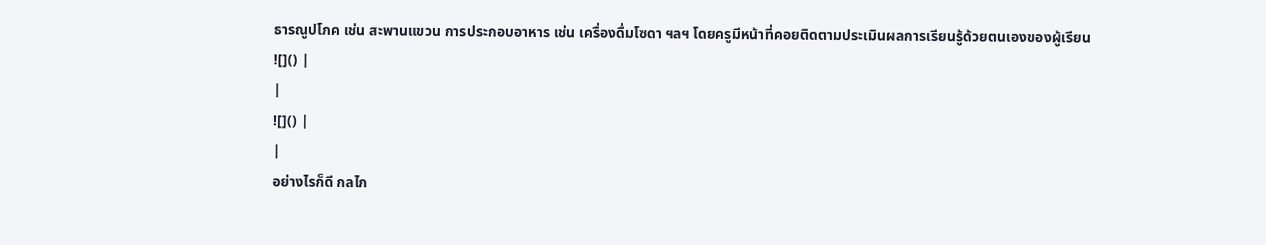ธารณูปโภค เช่น สะพานแขวน การประกอบอาหาร เช่น เครื่องดื่มโซดา ฯลฯ โดยครูมีหน้าที่คอยติดตามประเมินผลการเรียนรู้ด้วยตนเองของผู้เรียน
![]() |
|
![]() |
|
อย่างไรก็ดี กลไก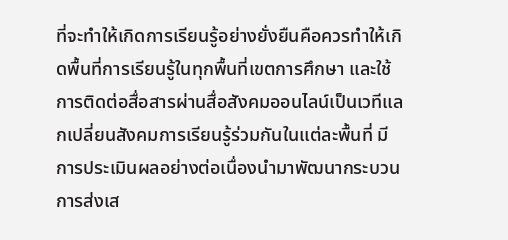ที่จะทำให้เกิดการเรียนรู้อย่างยั่งยืนคือควรทำให้เกิดพื้นที่การเรียนรู้ในทุกพื้นที่เขตการศึกษา และใช้การติดต่อสื่อสารผ่านสื่อสังคมออนไลน์เป็นเวทีแลกเปลี่ยนสังคมการเรียนรู้ร่วมกันในแต่ละพื้นที่ มีการประเมินผลอย่างต่อเนื่องนำมาพัฒนากระบวนการส่งเส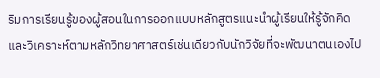ริมการเรียนรู้ของผู้สอนในการออกแบบหลักสูตรแนะนำผู้เรียนให้รู้จักคิด และวิเคราะห์ตามหลักวิทยาศาสตร์เช่นเดียวกับนักวิจัยที่จะพัฒนาตนเองไป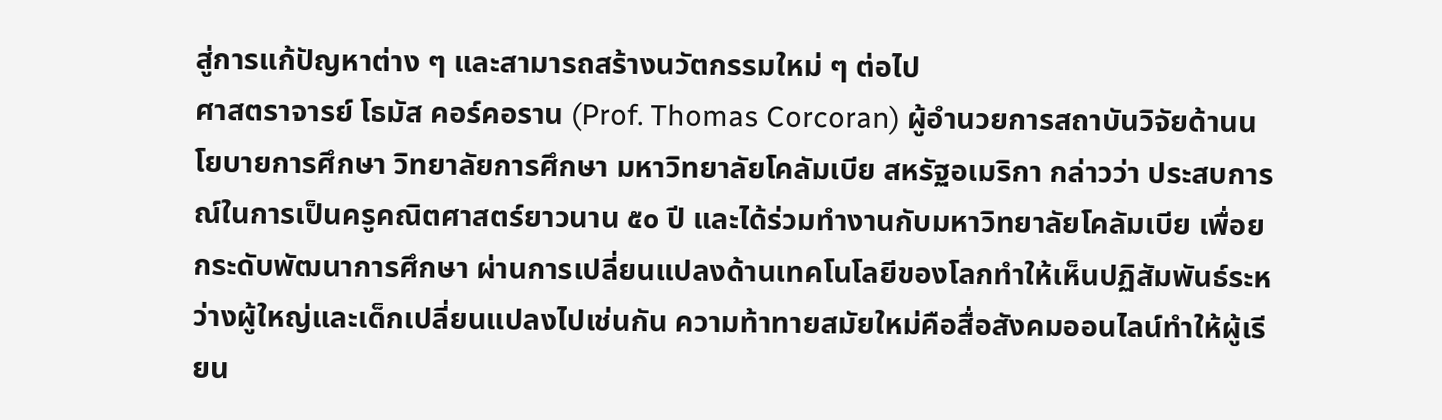สู่การแก้ปัญหาต่าง ๆ และสามารถสร้างนวัตกรรมใหม่ ๆ ต่อไป
ศาสตราจารย์ โธมัส คอร์คอราน (Prof. Thomas Corcoran) ผู้อำนวยการสถาบันวิจัยด้านนโยบายการศึกษา วิทยาลัยการศึกษา มหาวิทยาลัยโคลัมเบีย สหรัฐอเมริกา กล่าวว่า ประสบการณ์ในการเป็นครูคณิตศาสตร์ยาวนาน ๕๐ ปี และได้ร่วมทำงานกับมหาวิทยาลัยโคลัมเบีย เพื่อยกระดับพัฒนาการศึกษา ผ่านการเปลี่ยนแปลงด้านเทคโนโลยีของโลกทำให้เห็นปฏิสัมพันธ์ระหว่างผู้ใหญ่และเด็กเปลี่ยนแปลงไปเช่นกัน ความท้าทายสมัยใหม่คือสื่อสังคมออนไลน์ทำให้ผู้เรียน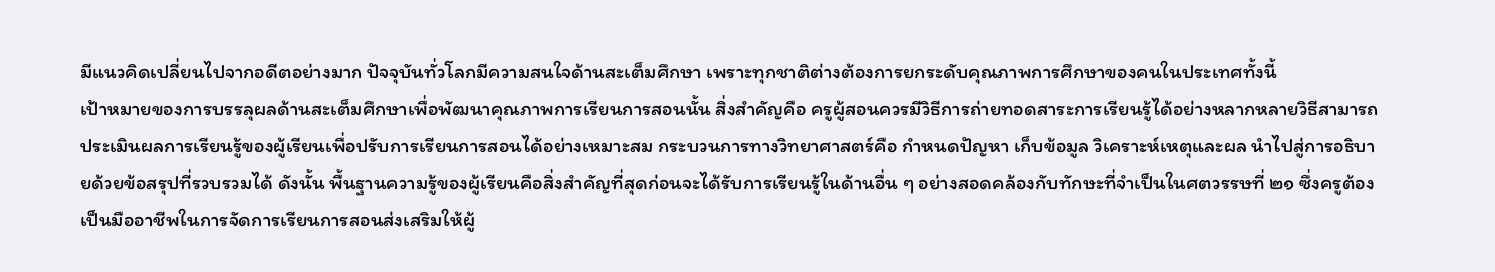มีแนวคิดเปลี่ยนไปจากอดีตอย่างมาก ปัจจุบันทั่วโลกมีความสนใจด้านสะเต็มศึกษา เพราะทุกชาติต่างต้องการยกระดับคุณภาพการศึกษาของคนในประเทศทั้งนี้
เป้าหมายของการบรรลุผลด้านสะเต็มศึกษาเพื่อพัฒนาคุณภาพการเรียนการสอนนั้น สิ่งสำคัญคือ ครูผู้สอนควรมีวิธีการถ่ายทอดสาระการเรียนรู้ได้อย่างหลากหลายวิธีสามารถประเมินผลการเรียนรู้ของผู้เรียนเพื่อปรับการเรียนการสอนได้อย่างเหมาะสม กระบวนการทางวิทยาศาสตร์คือ กำหนดปัญหา เก็บข้อมูล วิเคราะห์เหตุและผล นำไปสู่การอธิบายด้วยข้อสรุปที่รวบรวมได้ ดังนั้น พื้นฐานความรู้ของผู้เรียนคือสิ่งสำคัญที่สุดก่อนจะได้รับการเรียนรู้ในด้านอื่น ๆ อย่างสอดคล้องกับทักษะที่จำเป็นในศตวรรษที่ ๒๑ ซึ่งครูต้องเป็นมืออาชีพในการจัดการเรียนการสอนส่งเสริมให้ผู้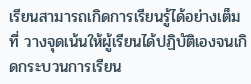เรียนสามารถเกิดการเรียนรู้ได้อย่างเต็มที่ วางจุดเน้นให้ผู้เรียนได้ปฏิบัติเองจนเกิดกระบวนการเรียน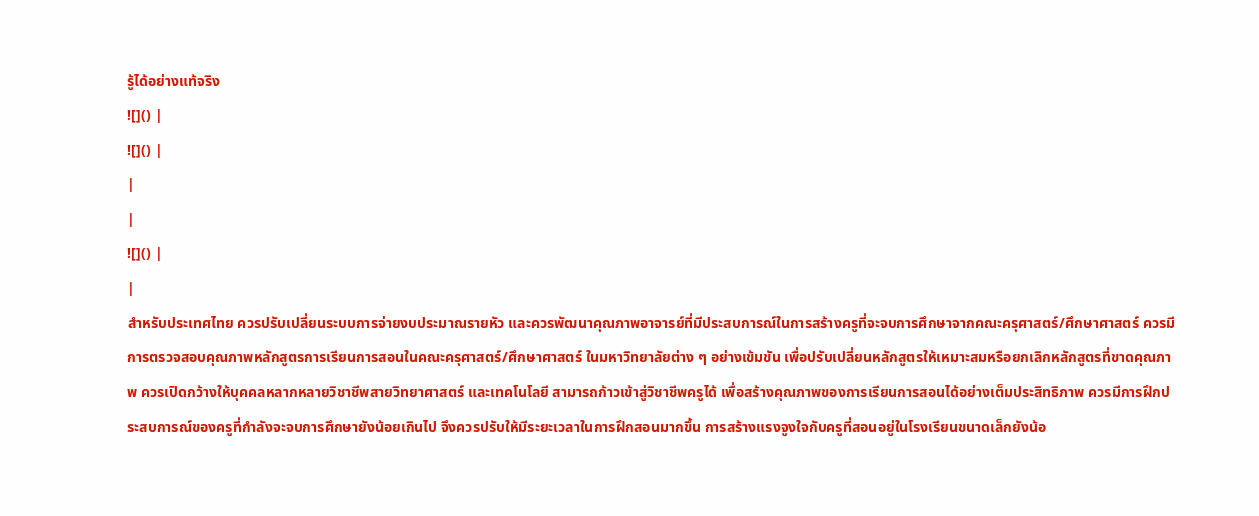รู้ได้อย่างแท้จริง
![]() |
![]() |
|
|
![]() |
|
สำหรับประเทศไทย ควรปรับเปลี่ยนระบบการจ่ายงบประมาณรายหัว และควรพัฒนาคุณภาพอาจารย์ที่มีประสบการณ์ในการสร้างครูที่จะจบการศึกษาจากคณะครุศาสตร์/ศึกษาศาสตร์ ควรมีการตรวจสอบคุณภาพหลักสูตรการเรียนการสอนในคณะครุศาสตร์/ศึกษาศาสตร์ ในมหาวิทยาลัยต่าง ๆ อย่างเข้มขัน เพื่อปรับเปลี่ยนหลักสูตรให้เหมาะสมหรือยกเลิกหลักสูตรที่ขาดคุณภาพ ควรเปิดกว้างให้บุคคลหลากหลายวิชาชีพสายวิทยาศาสตร์ และเทคโนโลยี สามารถก้าวเข้าสู่วิชาชีพครูได้ เพื่อสร้างคุณภาพของการเรียนการสอนได้อย่างเต็มประสิทธิภาพ ควรมีการฝึกประสบการณ์ของครูที่กำลังจะจบการศึกษายังน้อยเกินไป จึงควรปรับให้มีระยะเวลาในการฝึกสอนมากขึ้น การสร้างแรงจูงใจกับครูที่สอนอยู่ในโรงเรียนขนาดเล็กยังน้อ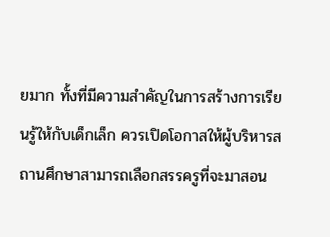ยมาก ทั้งที่มีความสำคัญในการสร้างการเรียนรู้ให้กับเด็กเล็ก ควรเปิดโอกาสให้ผู้บริหารสถานศึกษาสามารถเลือกสรรครูที่จะมาสอน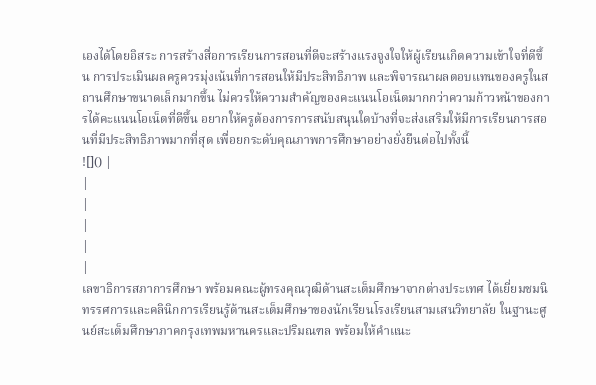เองได้โดยอิสระ การสร้างสื่อการเรียนการสอนที่ดีจะสร้างแรงจูงใจให้ผู้เรียนเกิดความเข้าใจที่ดีขึ้น การประเมินผลครูควรมุ่งเน้นที่การสอนให้มีประสิทธิภาพ และพิจารณาผลตอบแทนของครูในสถานศึกษาขนาดเล็กมากขึ้น ไม่ควรให้ความสำคัญของคะแนนโอเน็ตมากกว่าความก้าวหน้าของการได้คะแนนโอเน็ตที่ดีขึ้น อยากให้ครูต้องการการสนับสนุนใดบ้างที่จะส่งเสริมให้มีการเรียนการสอนที่มีประสิทธิภาพมากที่สุด เพื่อยกระดับคุณภาพการศึกษาอย่างยั่งยืนต่อไปทั้งนี้
![]() |
|
|
|
|
|
เลขาธิการสภาการศึกษา พร้อมคณะผู้ทรงคุณวุฒิด้านสะเต็มศึกษาจากต่างประเทศ ได้เยี่ยมชมนิทรรศการและคลินิกการเรียนรู้ด้านสะเต็มศึกษาของนักเรียนโรงเรียนสามเสนวิทยาลัย ในฐานะศูนย์สะเต็มศึกษาภาคกรุงเทพมหานครและปริมณฑล พร้อมให้คำแนะ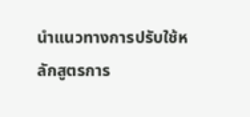นำแนวทางการปรับใช้หลักสูตรการ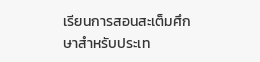เรียนการสอนสะเต็มศึกษาสำหรับประเท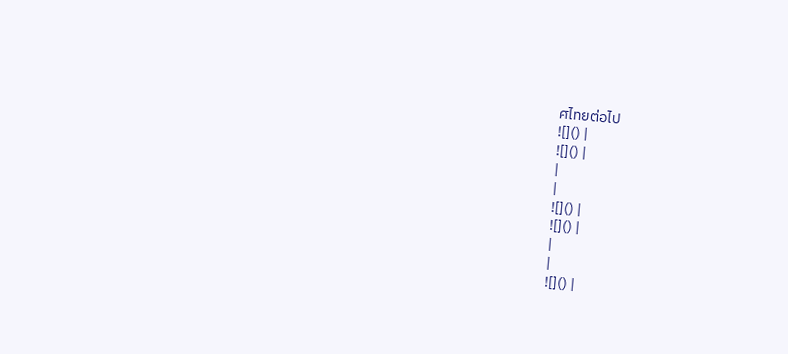ศไทยต่อไป
![]() |
![]() |
|
|
![]() |
![]() |
|
|
![]() |